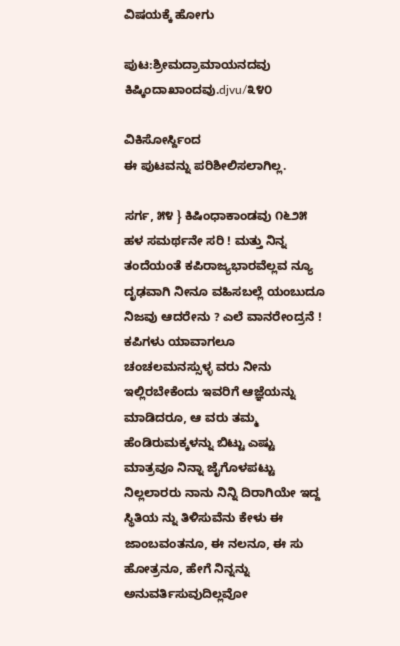ವಿಷಯಕ್ಕೆ ಹೋಗು

ಪುಟ:ಶ್ರೀಮದ್ರಾಮಾಯನದವು ಕಿಷ್ಕಿಂದಾಖಾಂದವು.djvu/೩೪೦

ವಿಕಿಸೋರ್ಸ್ದಿಂದ
ಈ ಪುಟವನ್ನು ಪರಿಶೀಲಿಸಲಾಗಿಲ್ಲ.

ಸರ್ಗ, ೫೪ } ಕಿಷಿಂಧಾಕಾಂಡವು ೧೬೨೫ ಹಳ ಸಮರ್ಥನೇ ಸರಿ ! ಮತ್ತು ನಿನ್ನ ತಂದೆಯಂತೆ ಕಪಿರಾಜ್ಯಭಾರವೆಲ್ಲವ ನ್ಯೂ ದೃಢವಾಗಿ ನೀನೂ ವಹಿಸಬಲ್ಲೆ ಯಂಬುದೂ ನಿಜವು ಆದರೇನು ? ಎಲೆ ವಾನರೇಂದ್ರನೆ ! ಕಪಿಗಳು ಯಾವಾಗಲೂ ಚಂಚಲಮನಸ್ಸುಳ್ಳ ವರು ನೀನು ಇಲ್ಲಿರಬೇಕೆಂದು ಇವರಿಗೆ ಆಜ್ಞೆಯನ್ನು ಮಾಡಿದರೂ, ಆ ವರು ತಮ್ಮ ಹೆಂಡಿರುಮಕ್ಕಳನ್ನು ಬಿಟ್ಟು ಎಷ್ಟು ಮಾತ್ರವೂ ನಿನ್ನಾ ಜೈಗೊಳಪಟ್ಟು ನಿಲ್ಲಲಾರರು ನಾನು ನಿನ್ನಿ ದಿರಾಗಿಯೇ ಇದ್ದ ಸ್ಥಿತಿಯ ನ್ನು ತಿಳಿಸುವೆನು ಕೇಳು ಈ ಜಾಂಬವಂತನೂ, ಈ ನಲನೂ, ಈ ಸು ಹೋತ್ರನೂ, ಹೇಗೆ ನಿನ್ನನ್ನು ಅನುವರ್ತಿಸುವುದಿಲ್ಲವೋ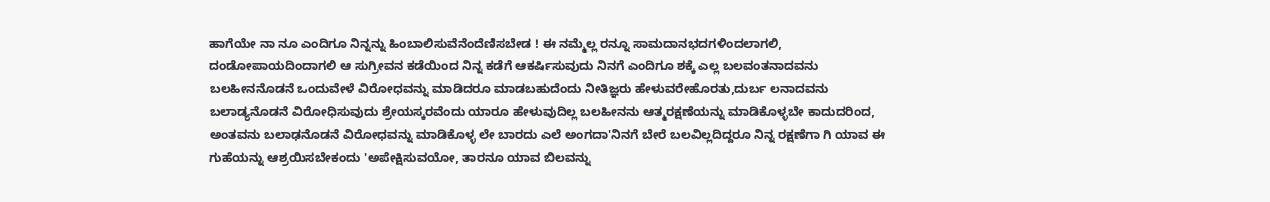ಹಾಗೆಯೇ ನಾ ನೂ ಎಂದಿಗೂ ನಿನ್ನನ್ನು ಹಿಂಬಾಲಿಸುವೆನೆಂದೆಣಿಸಬೇಡ ! ಈ ನಮ್ಮೆಲ್ಲ ರನ್ನೂ ಸಾಮದಾನಭದಗಳಿಂದಲಾಗಲಿ, ದಂಡೋಪಾಯದಿಂದಾಗಲಿ ಆ ಸುಗ್ರೀವನ ಕಡೆಯಿಂದ ನಿನ್ನ ಕಡೆಗೆ ಆಕರ್ಷಿಸುವುದು ನಿನಗೆ ಎಂದಿಗೂ ಶಕ್ಕೆ ಎಲ್ಲ ಬಲವಂತನಾದವನು ಬಲಹೀನನೊಡನೆ ಒಂದುವೇಳೆ ವಿರೋಧವನ್ನು ಮಾಡಿದರೂ ಮಾಡಬಹುದೆಂದು ನೀತಿಜ್ಞರು ಹೇಳುವರೇಹೊರತು,ದುರ್ಬ ಲನಾದವನು ಬಲಾಡ್ಯನೊಡನೆ ವಿರೋಧಿಸುವುದು ಶ್ರೇಯಸ್ಕರವೆಂದು ಯಾರೂ ಹೇಳುವುದಿಲ್ಲ ಬಲಹೀನನು ಆತ್ಮರಕ್ಷಣೆಯನ್ನು ಮಾಡಿಕೊಳ್ಳಬೇ ಕಾದುದರಿಂದ, ಅಂತವನು ಬಲಾಢನೊಡನೆ ವಿರೋಧವನ್ನು ಮಾಡಿಕೊಳ್ಳ ಲೇ ಬಾರದು ಎಲೆ ಅಂಗದಾ'ನಿನಗೆ ಬೇರೆ ಬಲವಿಲ್ಲದಿದ್ದರೂ ನಿನ್ನ ರಕ್ಷಣೆಗಾ ಗಿ ಯಾವ ಈ ಗುಹೆಯನ್ನು ಆಶ್ರಯಿಸಬೇಕಂದು 'ಅಪೇಕ್ಷಿಸುವಯೋ, ತಾರನೂ ಯಾವ ಬಿಲವನ್ನು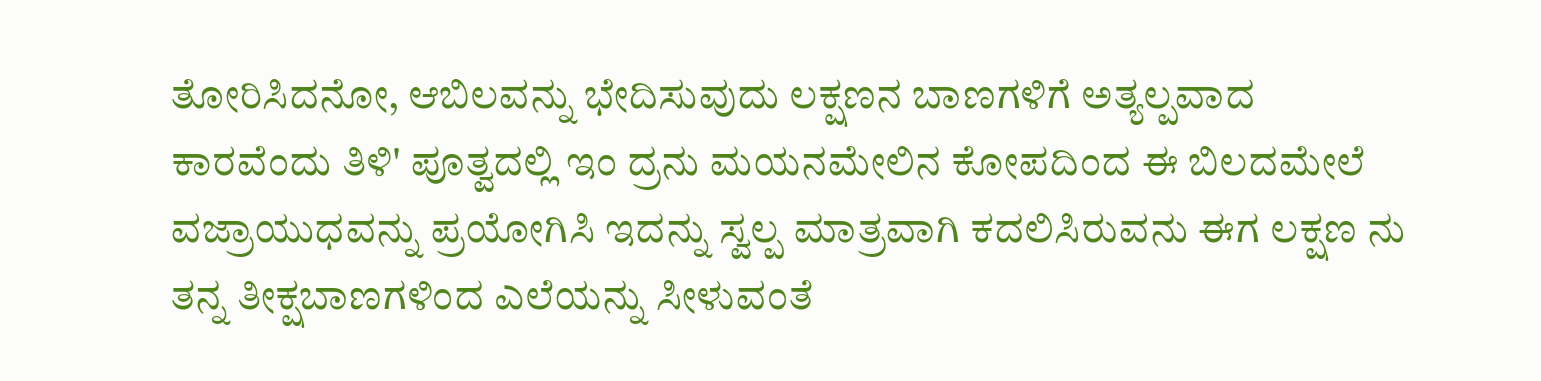ತೋರಿಸಿದನೋ, ಆಬಿಲವನ್ನು ಭೇದಿಸುವುದು ಲಕ್ಷಣನ ಬಾಣಗಳಿಗೆ ಅತ್ಯಲ್ಪವಾದ ಕಾರವೆಂದು ತಿಳಿ' ಪೂತ್ವದಲ್ಲಿ ಇಂ ದ್ರನು ಮಯನಮೇಲಿನ ಕೋಪದಿಂದ ಈ ಬಿಲದಮೇಲೆ ವಜ್ರಾಯುಧವನ್ನು ಪ್ರಯೋಗಿಸಿ ಇದನ್ನು ಸ್ವಲ್ಪ ಮಾತ್ರವಾಗಿ ಕದಲಿಸಿರುವನು ಈಗ ಲಕ್ಷಣ ನು ತನ್ನ ತೀಕ್ಷಬಾಣಗಳಿಂದ ಎಲೆಯನ್ನು ಸೀಳುವಂತೆ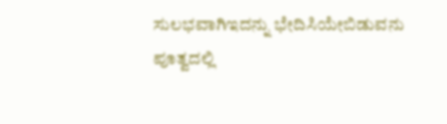ಸುಲಭವಾಗಿಇದನ್ನು ಭೇದಿಸಿಯೇಬಿಡುವನು ಪೂತ್ವದಲ್ಲಿ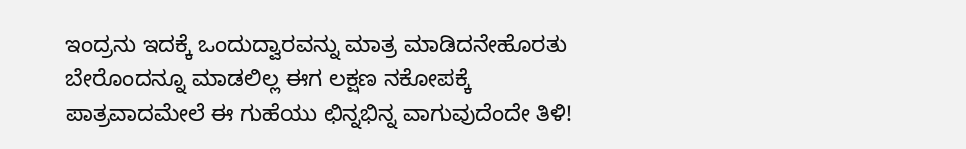ಇಂದ್ರನು ಇದಕ್ಕೆ ಒಂದುದ್ವಾರವನ್ನು ಮಾತ್ರ ಮಾಡಿದನೇಹೊರತು ಬೇರೊಂದನ್ನೂ ಮಾಡಲಿಲ್ಲ ಈಗ ಲಕ್ಷಣ ನಕೋಪಕ್ಕೆ ಪಾತ್ರವಾದಮೇಲೆ ಈ ಗುಹೆಯು ಛಿನ್ನಭಿನ್ನ ವಾಗುವುದೆಂದೇ ತಿಳಿ!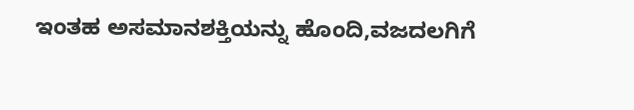ಇಂತಹ ಅಸಮಾನಶಕ್ತಿಯನ್ನು ಹೊಂದಿ,ವಜದಲಗಿಗೆ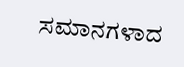ಸಮಾನಗಳಾದ